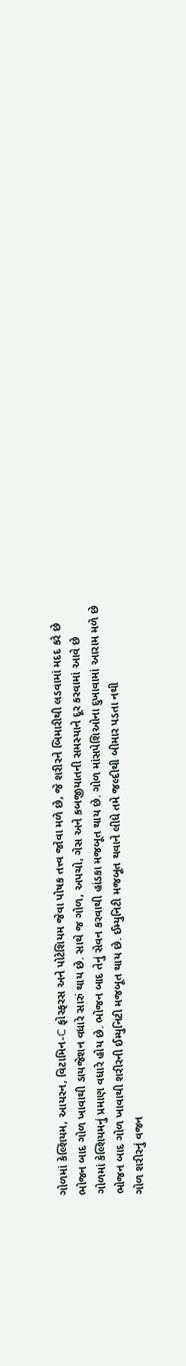ગોળમાં કેલ્શિયમ, આયરન, વિટામિન-C ફોસ્ફરસ અને પોટેશિયમ જેવા પોષક તત્ત્વ જોવા મળે છે, જે શરીરને બિમારીથી લડવામાં મદદ કરે છે
ભોજન બાદ ગોળ ખાવાથી ડાયજેશન વધારે સારું થાય છે. સાથે જ ગોળ, અપચો, ગેસ અને કબજીયાતની સમસ્યાને દૂર કરવામાં આવે છે
ગોળમાં કેલ્શિયમનું પ્રમાણ વધારે હોય છે. ભોજન બાદ તેનું સેવન કરવાથી હાંડકા મજબૂત થાય છે. ગોળ માંસપેશિઓના દુખાવામાં આરામ મળે છે
ભોજન બાદ ગોળ ખાવાથી શરીરની ઈમ્યુનિટી મજબૂત થાય છે. ઈમ્યુનિટી મજબૂત થવાને લીધે તમે જલ્દીથી બીમાર પડતા નથી
ગોળ શરીરનું વજન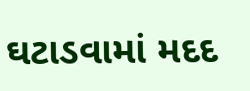ઘટાડવામાં મદદ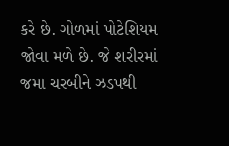કરે છે. ગોળમાં પોટેશિયમ જોવા મળે છે. જે શરીરમાં જમા ચરબીને ઝડપથી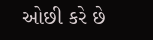ઓછી કરે છે